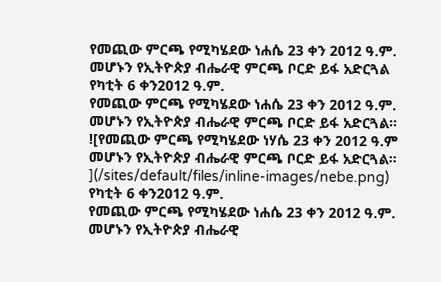የመጪው ምርጫ የሚካሄደው ነሐሴ 23 ቀን 2012 ዓ.ም. መሆኑን የኢትዮጵያ ብሔራዊ ምርጫ ቦርድ ይፋ አድርጓል
የካቲት 6 ቀን2012 ዓ.ም.
የመጪው ምርጫ የሚካሄደው ነሐሴ 23 ቀን 2012 ዓ.ም. መሆኑን የኢትዮጵያ ብሔራዊ ምርጫ ቦርድ ይፋ አድርጓል።
![የመጪው ምርጫ የሚካሄደው ነሃሴ 23 ቀን 2012 ዓ.ም መሆኑን የኢትዮጵያ ብሔራዊ ምርጫ ቦርድ ይፋ አድርጓል፡፡](/sites/default/files/inline-images/nebe.png)
የካቲት 6 ቀን2012 ዓ.ም.
የመጪው ምርጫ የሚካሄደው ነሐሴ 23 ቀን 2012 ዓ.ም. መሆኑን የኢትዮጵያ ብሔራዊ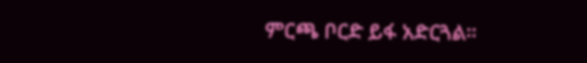ምርጫ ቦርድ ይፋ አድርጓል።